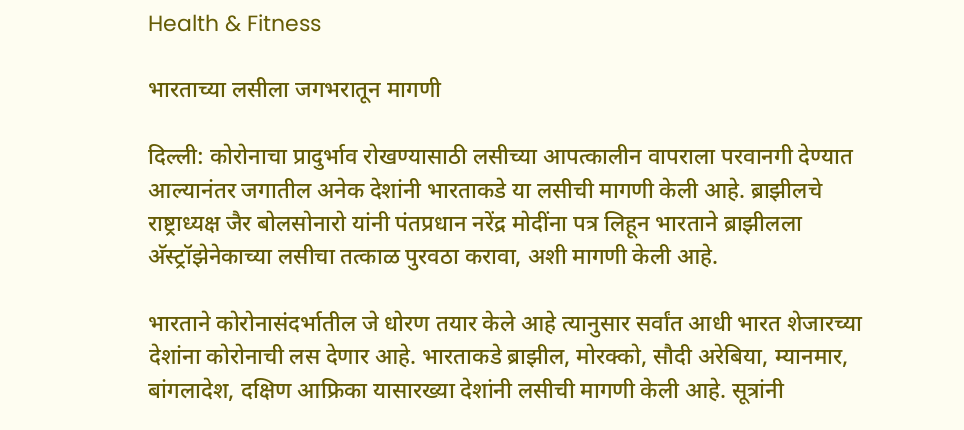Health & Fitness

भारताच्या लसीला जगभरातून मागणी

दिल्ली: कोरोनाचा प्रादुर्भाव रोखण्यासाठी लसीच्या आपत्कालीन वापराला परवानगी देण्यात आल्यानंतर जगातील अनेक देशांनी भारताकडे या लसीची मागणी केली आहे. ब्राझीलचे राष्ट्राध्यक्ष जैर बोलसोनारो यांनी पंतप्रधान नरेंद्र मोदींना पत्र लिहून भारताने ब्राझीलला अ‍ॅस्ट्रॉझेनेकाच्या लसीचा तत्काळ पुरवठा करावा, अशी मागणी केली आहे.

भारताने कोरोनासंदर्भातील जे धोरण तयार केले आहे त्यानुसार सर्वांत आधी भारत शेजारच्या देशांना कोरोनाची लस देणार आहे. भारताकडे ब्राझील, मोरक्को, सौदी अरेबिया, म्यानमार, बांगलादेश, दक्षिण आफ्रिका यासारख्या देशांनी लसीची मागणी केली आहे. सूत्रांनी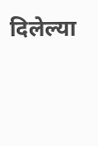दिलेल्या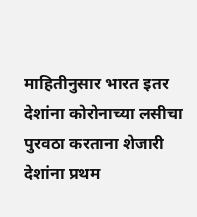माहितीनुसार भारत इतर देशांना कोरोनाच्या लसीचा पुरवठा करताना शेजारी देशांना प्रथम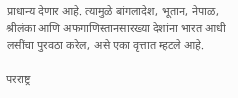प्राधान्य देणार आहे. त्यामुळे बांगलादेश, भूतान, नेपाळ, श्रीलंका आणि अफगाणिस्तानसारख्या देशांना भारत आधी लसींचा पुरवठा करेल, असे एका वृत्तात म्हटले आहे.

परराष्ट्र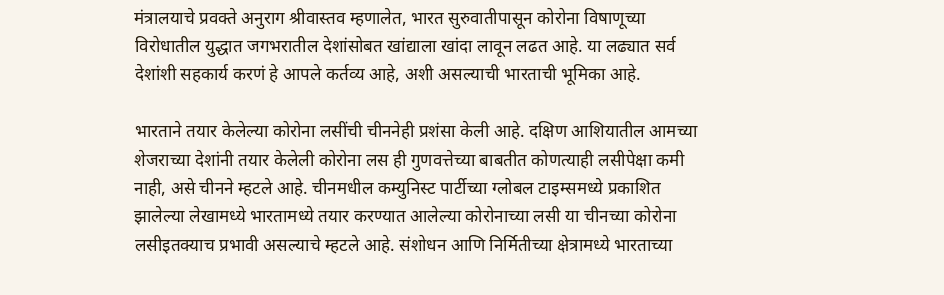मंत्रालयाचे प्रवक्ते अनुराग श्रीवास्तव म्हणालेत, भारत सुरुवातीपासून कोरोना विषाणूच्या विरोधातील युद्धात जगभरातील देशांसोबत खांद्याला खांदा लावून लढत आहे. या लढ्यात सर्व देशांशी सहकार्य करणं हे आपले कर्तव्य आहे, अशी असल्याची भारताची भूमिका आहे.

भारताने तयार केलेल्या कोरोना लसींची चीननेही प्रशंसा केली आहे. दक्षिण आशियातील आमच्या शेजराच्या देशांनी तयार केलेली कोरोना लस ही गुणवत्तेच्या बाबतीत कोणत्याही लसीपेक्षा कमी नाही, असे चीनने म्हटले आहे. चीनमधील कम्युनिस्ट पार्टीच्या ग्लोबल टाइम्समध्ये प्रकाशित झालेल्या लेखामध्ये भारतामध्ये तयार करण्यात आलेल्या कोरोनाच्या लसी या चीनच्या कोरोना लसीइतक्याच प्रभावी असल्याचे म्हटले आहे. संशोधन आणि निर्मितीच्या क्षेत्रामध्ये भारताच्या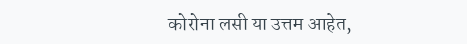कोरोना लसी या उत्तम आहेत,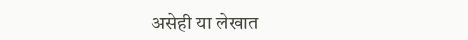असेही या लेखात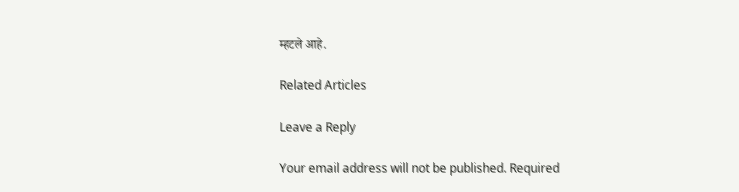म्हटले आहे.

Related Articles

Leave a Reply

Your email address will not be published. Required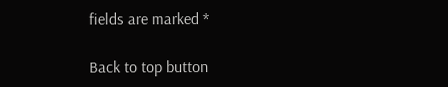fields are marked *

Back to top button